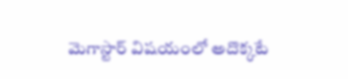మెగాస్టార్ విషయంలో అదొక్కటే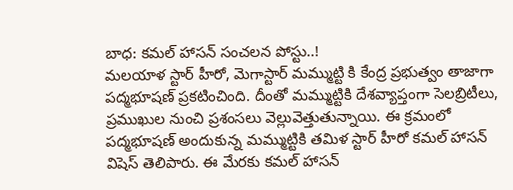బాధ: కమల్ హాసన్ సంచలన పోస్టు..!
మలయాళ స్టార్ హీరో, మెగాస్టార్ మమ్ముట్టి కి కేంద్ర ప్రభుత్వం తాజాగా పద్మభూషణ్ ప్రకటించింది. దీంతో మమ్ముట్టికి దేశవ్యాప్తంగా సెలబ్రిటీలు, ప్రముఖుల నుంచి ప్రశంసలు వెల్లువెత్తుతున్నాయి. ఈ క్రమంలో పద్మభూషణ్ అందుకున్న మమ్ముట్టికి తమిళ స్టార్ హీరో కమల్ హాసన్ విషెస్ తెలిపారు. ఈ మేరకు కమల్ హాసన్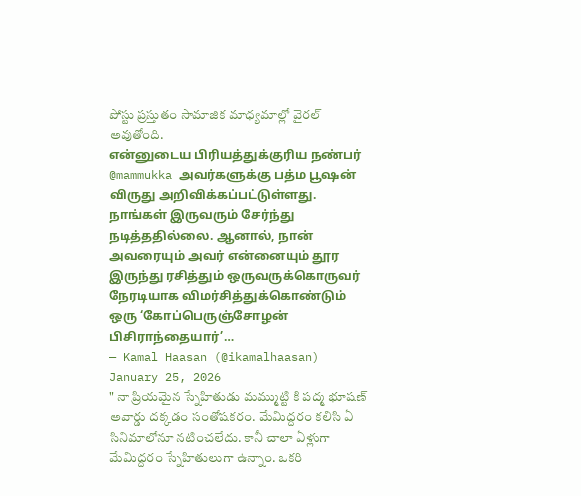పోస్టు ప్రస్తుతం సామాజిక మాధ్యమాల్లో వైరల్ అవుతోంది.
என்னுடைய பிரியத்துக்குரிய நண்பர் @mammukka அவர்களுக்கு பத்ம பூஷன் விருது அறிவிக்கப்பட்டுள்ளது. நாங்கள் இருவரும் சேர்ந்து நடித்ததில்லை. ஆனால், நான் அவரையும் அவர் என்னையும் தூர இருந்து ரசித்தும் ஒருவருக்கொருவர் நேரடியாக விமர்சித்துக்கொண்டும் ஒரு ‘கோப்பெருஞ்சோழன் பிசிராந்தையார்’…
— Kamal Haasan (@ikamalhaasan) January 25, 2026
" నా ప్రియమైన స్నేహితుడు మమ్ముట్టి కి పద్మ భూషణ్ అవార్డు దక్కడం సంతోషకరం. మేమిద్దరం కలిసి ఏ సినిమాలోనూ నటించలేదు. కానీ చాలా ఏళ్లుగా మేమిద్దరం స్నేహితులుగా ఉన్నాం. ఒకరి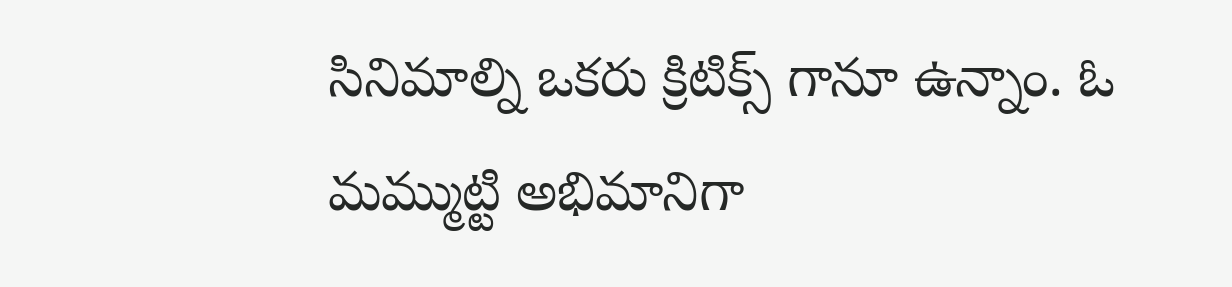సినిమాల్ని ఒకరు క్రిటిక్స్ గానూ ఉన్నాం. ఓ మమ్ముట్టి అభిమానిగా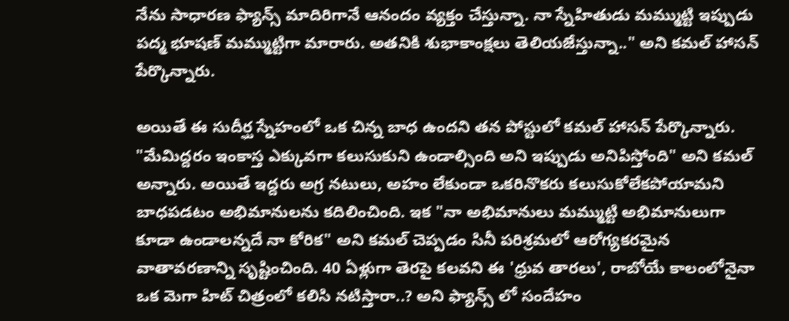నేను సాధారణ ఫ్యాన్స్ మాదిరిగానే ఆనందం వ్యక్తం చేస్తున్నా. నా స్నేహితుడు మమ్ముట్టి ఇప్పుడు పద్మ భూషణ్ మమ్ముట్టిగా మారారు. అతనికి శుభాకాంక్షలు తెలియజేస్తున్నా.." అని కమల్ హాసన్ పేర్కొన్నారు.

అయితే ఈ సుదీర్ఘ స్నేహంలో ఒక చిన్న బాధ ఉందని తన పోస్టులో కమల్ హాసన్ పేర్కొన్నారు. "మేమిద్దరం ఇంకాస్త ఎక్కువగా కలుసుకుని ఉండాల్సింది అని ఇప్పుడు అనిపిస్తోంది" అని కమల్ అన్నారు. అయితే ఇద్దరు అగ్ర నటులు, అహం లేకుండా ఒకరినొకరు కలుసుకోలేకపోయామని బాధపడటం అభిమానులను కదిలించింది. ఇక "నా అభిమానులు మమ్ముట్టి అభిమానులుగా కూడా ఉండాలన్నదే నా కోరిక" అని కమల్ చెప్పడం సినీ పరిశ్రమలో ఆరోగ్యకరమైన వాతావరణాన్ని సృష్టించింది. 40 ఏళ్లుగా తెరపై కలవని ఈ 'ధ్రువ తారలు', రాబోయే కాలంలోనైనా ఒక మెగా హిట్ చిత్రంలో కలిసి నటిస్తారా..? అని ఫ్యాన్స్ లో సందేహం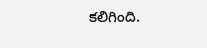కలిగింది.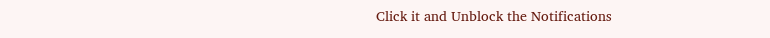Click it and Unblock the Notifications